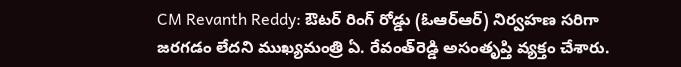CM Revanth Reddy: ఔటర్‌ రింగ్‌ రోడ్డు (ఓఆర్‌ఆర్‌) నిర్వహణ సరిగా జరగడం లేదని ముఖ్యమంత్రి ఏ. రేవంత్‌రెడ్డి అసంతృప్తి వ్యక్తం చేశారు.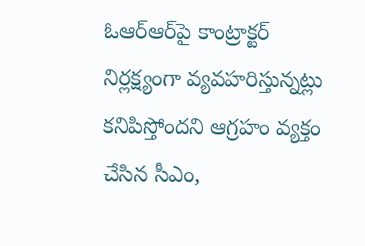ఓఆర్‌ఆర్‌పై కాంట్రాక్టర్‌ నిర్లక్ష్యంగా వ్యవహరిస్తున్నట్లు కనిపిస్తోందని ఆగ్రహం వ్యక్తం చేసిన సీఎం,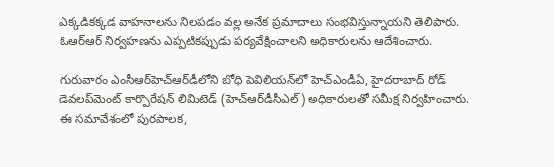ఎక్కడికక్కడ వాహనాలను నిలపడం వల్ల అనేక ప్రమాదాలు సంభవిస్తున్నాయని తెలిపారు. ఓఆర్‌ఆర్‌ నిర్వహణను ఎప్పటికప్పుడు పర్యవేక్షించాలని అధికారులను ఆదేశించారు.

గురువారం ఎంసీఆర్‌హెచ్‌ఆర్‌డీలోని బోధి పెవిలియన్‌లో హెచ్‌ఎండీఏ, హైదరాబాద్‌ రోడ్‌ డెవలప్‌మెంట్‌ కార్పొరేషన్‌ లిమిటెడ్‌ (హెచ్‌ఆర్‌డీసీఎల్‌) అధికారులతో సమీక్ష నిర్వహించారు. ఈ సమావేశంలో పురపాలక,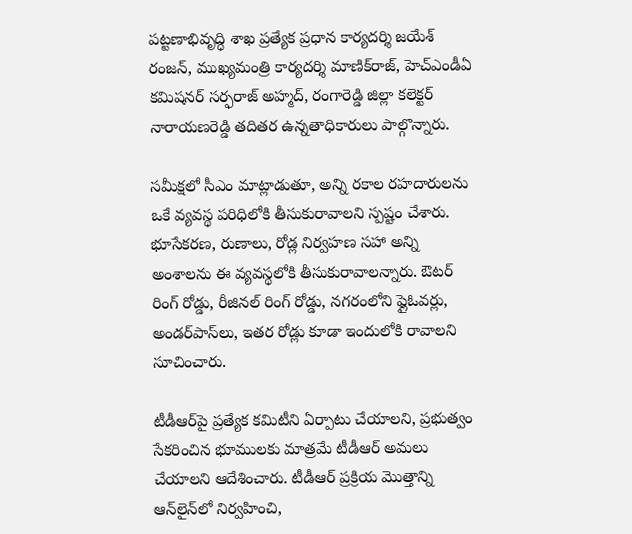పట్టణాభివృద్ధి శాఖ ప్రత్యేక ప్రధాన కార్యదర్శి జయేశ్‌ రంజన్, ముఖ్యమంత్రి కార్యదర్శి మాణిక్‌రాజ్, హెచ్‌ఎండీఏ కమిషనర్‌ సర్ఫరాజ్‌ అహ్మద్, రంగారెడ్డి జిల్లా కలెక్టర్‌ నారాయణరెడ్డి తదితర ఉన్నతాధికారులు పాల్గొన్నారు.

సమీక్షలో సీఎం మాట్లాడుతూ, అన్ని రకాల రహదారులను ఒకే వ్యవస్థ పరిధిలోకి తీసుకురావాలని స్పష్టం చేశారు. భూసేకరణ, రుణాలు, రోడ్ల నిర్వహణ సహా అన్ని అంశాలను ఈ వ్యవస్థలోకి తీసుకురావాలన్నారు. ఔటర్‌ రింగ్‌ రోడ్డు, రీజినల్‌ రింగ్‌ రోడ్డు, నగరంలోని ఫ్లైఓవర్లు, అండర్‌పాస్‌లు, ఇతర రోడ్లు కూడా ఇందులోకి రావాలని సూచించారు.

టీడీఆర్‌పై ప్రత్యేక కమిటీని ఏర్పాటు చేయాలని, ప్రభుత్వం సేకరించిన భూములకు మాత్రమే టీడీఆర్‌ అమలు చేయాలని ఆదేశించారు. టీడీఆర్‌ ప్రక్రియ మొత్తాన్ని ఆన్‌లైన్‌లో నిర్వహించి,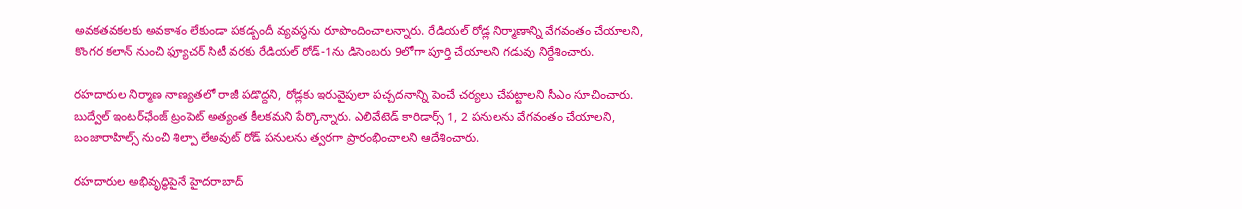అవకతవకలకు అవకాశం లేకుండా పకడ్బందీ వ్యవస్థను రూపొందించాలన్నారు. రేడియల్‌ రోడ్ల నిర్మాణాన్ని వేగవంతం చేయాలని, కొంగర కలాన్‌ నుంచి ఫ్యూచర్‌ సిటీ వరకు రేడియల్‌ రోడ్‌-1ను డిసెంబరు 9లోగా పూర్తి చేయాలని గడువు నిర్దేశించారు.

రహదారుల నిర్మాణ నాణ్యతలో రాజీ పడొద్దని, రోడ్లకు ఇరువైపులా పచ్చదనాన్ని పెంచే చర్యలు చేపట్టాలని సీఎం సూచించారు. బుద్వేల్‌ ఇంటర్‌ఛేంజ్‌ ట్రంపెట్‌ అత్యంత కీలకమని పేర్కొన్నారు. ఎలివేటెడ్‌ కారిడార్స్‌ 1, 2 పనులను వేగవంతం చేయాలని, బంజారాహిల్స్‌ నుంచి శిల్పా లేఅవుట్‌ రోడ్‌ పనులను త్వరగా ప్రారంభించాలని ఆదేశించారు.

రహదారుల అభివృద్ధిపైనే హైదరాబాద్‌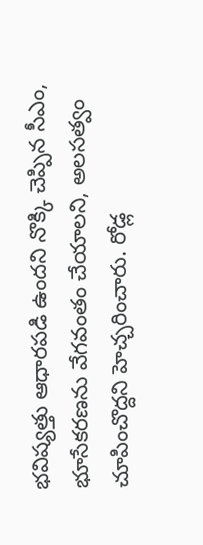భవిష్యత్తు ఆధారపడి ఉందని నొక్కి చెప్పిన సీఎం, భూసేకరణను వేగవంతం చేయాలని, అలసత్వం చూపించొద్దని హెచ్చరించారు. రోడ్ల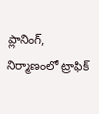ప్లానింగ్‌, నిర్మాణంలో ట్రాఫిక్‌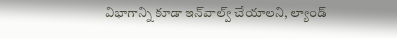విభాగాన్ని కూడా ఇన్‌వాల్వ్‌ చేయాలని, ల్యాండ్‌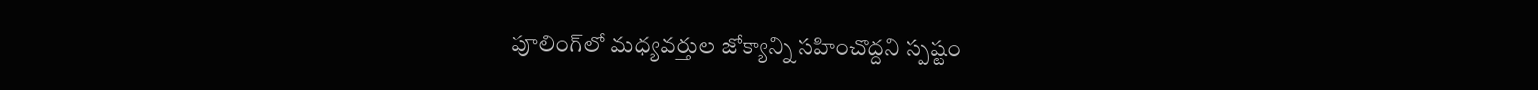పూలింగ్‌లో మధ్యవర్తుల జోక్యాన్ని సహించొద్దని స్పష్టం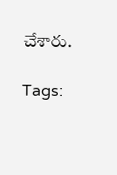చేశారు.

Tags: